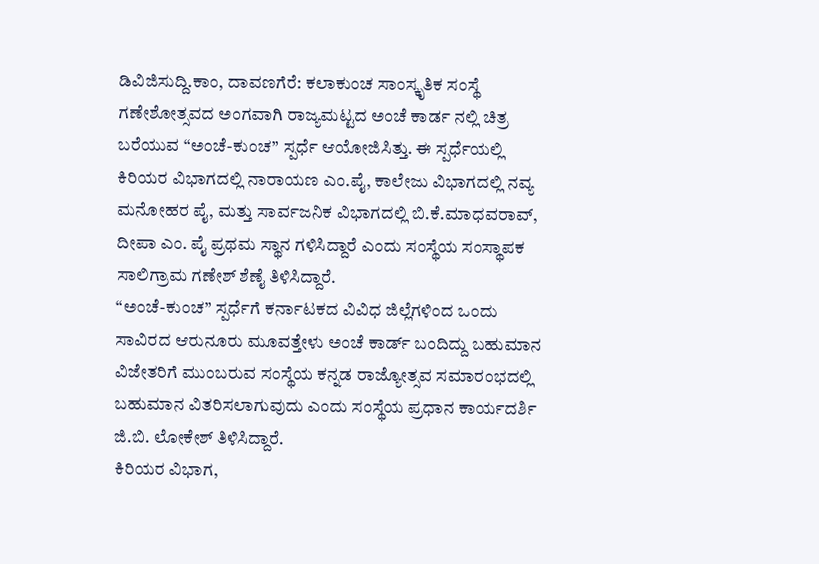ಡಿವಿಜಿಸುದ್ದಿ.ಕಾಂ, ದಾವಣಗೆರೆ: ಕಲಾಕುಂಚ ಸಾಂಸ್ಕೃತಿಕ ಸಂಸ್ಥೆ ಗಣೇಶೋತ್ಸವದ ಅಂಗವಾಗಿ ರಾಜ್ಯಮಟ್ಟದ ಅಂಚೆ ಕಾರ್ಡ ನಲ್ಲಿ ಚಿತ್ರ ಬರೆಯುವ “ಅಂಚೆ-ಕುಂಚ” ಸ್ಪರ್ಧೆ ಆಯೋಜಿಸಿತ್ತು. ಈ ಸ್ಪರ್ಧೆಯಲ್ಲಿ ಕಿರಿಯರ ವಿಭಾಗದಲ್ಲಿ ನಾರಾಯಣ ಎಂ.ಪೈ, ಕಾಲೇಜು ವಿಭಾಗದಲ್ಲಿ ನವ್ಯ ಮನೋಹರ ಪೈ, ಮತ್ತು ಸಾರ್ವಜನಿಕ ವಿಭಾಗದಲ್ಲಿ ಬಿ.ಕೆ.ಮಾಧವರಾವ್, ದೀಪಾ ಎಂ. ಪೈ ಪ್ರಥಮ ಸ್ಥಾನ ಗಳಿಸಿದ್ದಾರೆ ಎಂದು ಸಂಸ್ಥೆಯ ಸಂಸ್ಥಾಪಕ ಸಾಲಿಗ್ರಾಮ ಗಣೇಶ್ ಶೆಣೈ ತಿಳಿಸಿದ್ದಾರೆ.
“ಅಂಚೆ-ಕುಂಚ” ಸ್ಪರ್ಧೆಗೆ ಕರ್ನಾಟಕದ ವಿವಿಧ ಜಿಲ್ಲೆಗಳಿಂದ ಒಂದು ಸಾವಿರದ ಆರುನೂರು ಮೂವತ್ತೇಳು ಅಂಚೆ ಕಾರ್ಡ್ ಬಂದಿದ್ದು ಬಹುಮಾನ ವಿಜೇತರಿಗೆ ಮುಂಬರುವ ಸಂಸ್ಥೆಯ ಕನ್ನಡ ರಾಜ್ಯೋತ್ಸವ ಸಮಾರಂಭದಲ್ಲಿ ಬಹುಮಾನ ವಿತರಿಸಲಾಗುವುದು ಎಂದು ಸಂಸ್ಥೆಯ ಪ್ರಧಾನ ಕಾರ್ಯದರ್ಶಿ ಜಿ.ಬಿ. ಲೋಕೇಶ್ ತಿಳಿಸಿದ್ದಾರೆ.
ಕಿರಿಯರ ವಿಭಾಗ,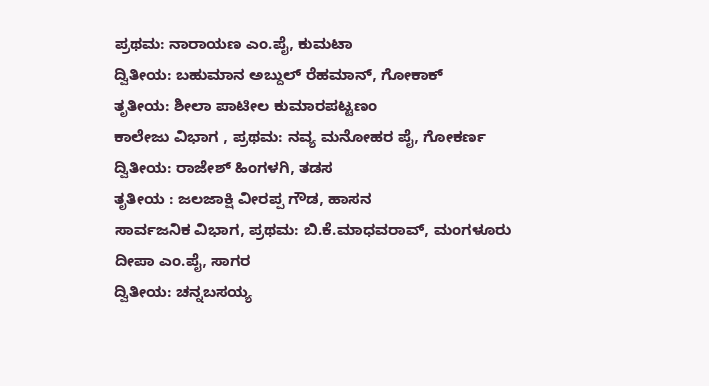ಪ್ರಥಮ: ನಾರಾಯಣ ಎಂ.ಪೈ, ಕುಮಟಾ
ದ್ವಿತೀಯ: ಬಹುಮಾನ ಅಬ್ದುಲ್ ರೆಹಮಾನ್, ಗೋಕಾಕ್
ತೃತೀಯ: ಶೀಲಾ ಪಾಟೀಲ ಕುಮಾರಪಟ್ಟಣಂ
ಕಾಲೇಜು ವಿಭಾಗ , ಪ್ರಥಮ: ನವ್ಯ ಮನೋಹರ ಪೈ, ಗೋಕರ್ಣ
ದ್ವಿತೀಯ: ರಾಜೇಶ್ ಹಿಂಗಳಗಿ, ತಡಸ
ತೃತೀಯ : ಜಲಜಾಕ್ಷಿ ವೀರಪ್ಪ ಗೌಡ, ಹಾಸನ
ಸಾರ್ವಜನಿಕ ವಿಭಾಗ, ಪ್ರಥಮ: ಬಿ.ಕೆ.ಮಾಧವರಾವ್, ಮಂಗಳೂರು
ದೀಪಾ ಎಂ.ಪೈ, ಸಾಗರ
ದ್ವಿತೀಯ: ಚನ್ನಬಸಯ್ಯ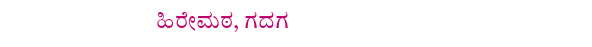ಹಿರೇಮಠ, ಗದಗ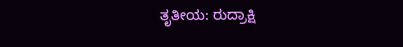ತೃತೀಯ: ರುದ್ರಾಕ್ಷಿ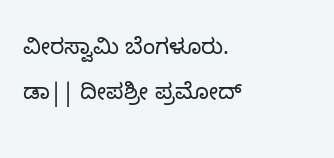ವೀರಸ್ವಾಮಿ ಬೆಂಗಳೂರು.
ಡಾ|| ದೀಪಶ್ರೀ ಪ್ರಮೋದ್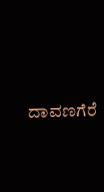ದಾವಣಗೆರೆ